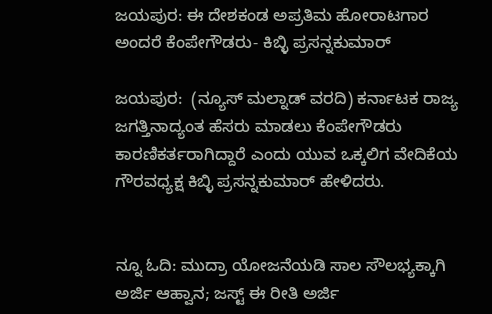ಜಯಪುರ: ಈ ದೇಶಕಂಡ ಅಪ್ರತಿಮ ಹೋರಾಟಗಾರ ಅಂದರೆ ಕೆಂಪೇಗೌಡರು- ಕಿಬ್ಳಿ ಪ್ರಸನ್ನಕುಮಾರ್

ಜಯಪುರ:  (ನ್ಯೂಸ್ ಮಲ್ನಾಡ್ ವರದಿ) ಕರ್ನಾಟಕ ರಾಜ್ಯ ಜಗತ್ತಿನಾದ್ಯಂತ ಹೆಸರು ಮಾಡಲು ಕೆಂಪೇಗೌಡರು ಕಾರಣಿಕರ್ತರಾಗಿದ್ದಾರೆ ಎಂದು ಯುವ ಒಕ್ಕಲಿಗ ವೇದಿಕೆಯ ಗೌರವಧ್ಯಕ್ಷ ಕಿಬ್ಳಿ ಪ್ರಸನ್ನಕುಮಾರ್ ಹೇಳಿದರು.


ನ್ನೂ ಓದಿ: ಮುದ್ರಾ ಯೋಜನೆಯಡಿ ಸಾಲ ಸೌಲಭ್ಯಕ್ಕಾಗಿ ಅರ್ಜಿ ಆಹ್ವಾನ; ಜಸ್ಟ್‌ ಈ ರೀತಿ ಅರ್ಜಿ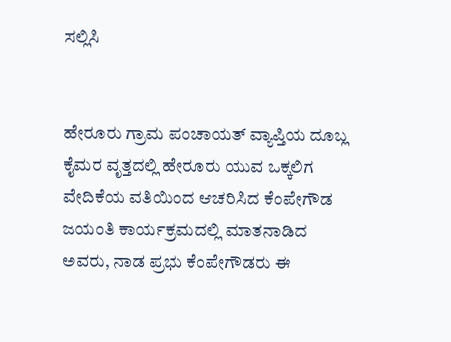ಸಲ್ಲಿಸಿ


ಹೇರೂರು ಗ್ರಾಮ ಪಂಚಾಯತ್ ವ್ಯಾಪ್ತಿಯ ದೂಬ್ಲ ಕೈಮರ ವೃತ್ತದಲ್ಲಿ ಹೇರೂರು ಯುವ ಒಕ್ಕಲಿಗ ವೇದಿಕೆಯ ವತಿಯಿಂದ ಆಚರಿಸಿದ ಕೆಂಪೇಗೌಡ ಜಯಂತಿ ಕಾರ್ಯಕ್ರಮದಲ್ಲಿ ಮಾತನಾಡಿದ ಅವರು, ನಾಡ ಪ್ರಭು ಕೆಂಪೇಗೌಡರು ಈ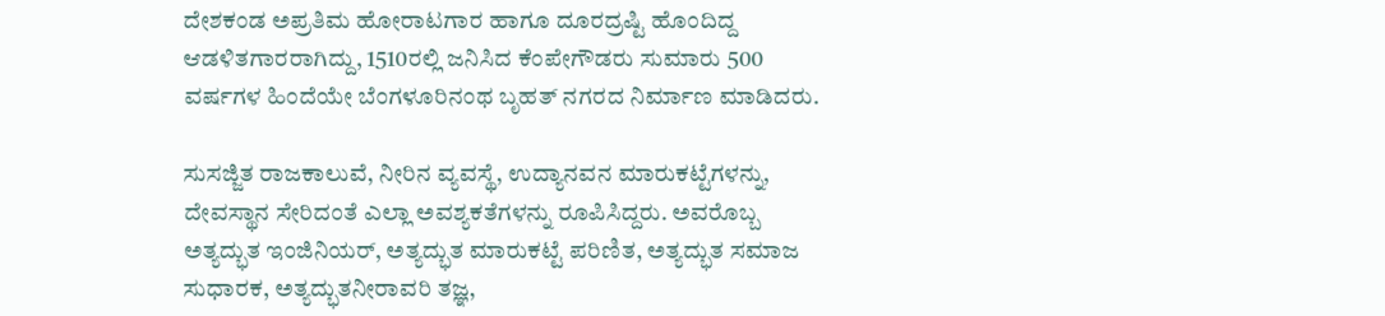ದೇಶಕಂಡ ಅಪ್ರತಿಮ ಹೋರಾಟಗಾರ ಹಾಗೂ ದೂರದ್ರಷ್ಟಿ ಹೊಂದಿದ್ದ ಆಡಳಿತಗಾರರಾಗಿದ್ದು, 1510ರಲ್ಲಿ ಜನಿಸಿದ ಕೆಂಪೇಗೌಡರು ಸುಮಾರು 500 ವರ್ಷಗಳ ಹಿಂದೆಯೇ ಬೆಂಗಳೂರಿನಂಥ ಬೃಹತ್ ನಗರದ ನಿರ್ಮಾಣ ಮಾಡಿದರು.

ಸುಸಜ್ಜಿತ ರಾಜಕಾಲುವೆ, ನೀರಿನ ವ್ಯವಸ್ಥೆ, ಉದ್ಯಾನವನ ಮಾರುಕಟ್ಟೆಗಳನ್ನು, ದೇವಸ್ಥಾನ ಸೇರಿದಂತೆ ಎಲ್ಲಾ ಅವಶ್ಯಕತೆಗಳನ್ನು ರೂಪಿಸಿದ್ದರು. ಅವರೊಬ್ಬ ಅತ್ಯದ್ಭುತ ಇಂಜಿನಿಯರ್, ಅತ್ಯದ್ಭುತ ಮಾರುಕಟ್ಟೆ ಪರಿಣಿತ, ಅತ್ಯದ್ಭುತ ಸಮಾಜ ಸುಧಾರಕ, ಅತ್ಯದ್ಭುತನೀರಾವರಿ ತಜ್ಞ,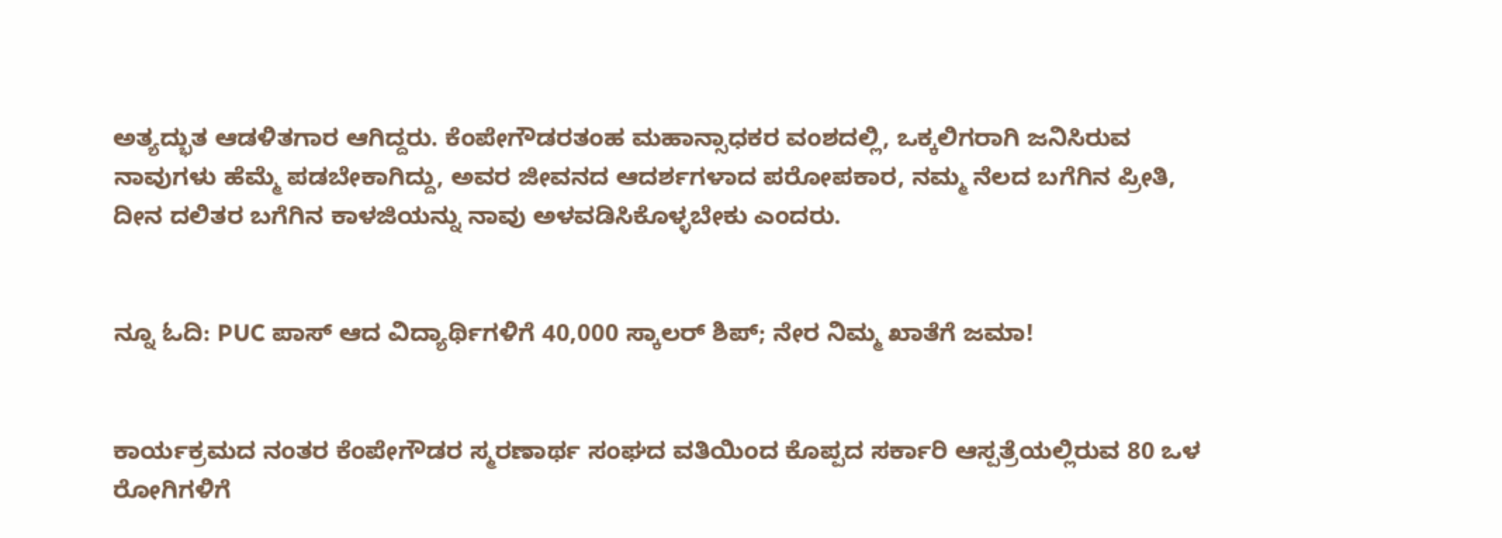ಅತ್ಯದ್ಭುತ ಆಡಳಿತಗಾರ ಆಗಿದ್ದರು. ಕೆಂಪೇಗೌಡರತಂಹ ಮಹಾನ್ಸಾಧಕರ ವಂಶದಲ್ಲಿ, ಒಕ್ಕಲಿಗರಾಗಿ ಜನಿಸಿರುವ ನಾವುಗಳು ಹೆಮ್ಮೆ ಪಡಬೇಕಾಗಿದ್ದು, ಅವರ ಜೀವನದ ಆದರ್ಶಗಳಾದ ಪರೋಪಕಾರ, ನಮ್ಮ ನೆಲದ ಬಗೆಗಿನ ಪ್ರೀತಿ, ದೀನ ದಲಿತರ ಬಗೆಗಿನ ಕಾಳಜಿಯನ್ನು ನಾವು ಅಳವಡಿಸಿಕೊಳ್ಳಬೇಕು ಎಂದರು.


ನ್ನೂ ಓದಿ: PUC ಪಾಸ್‌ ಆದ ವಿದ್ಯಾರ್ಥಿಗಳಿಗೆ 40,000 ಸ್ಕಾಲರ್‌ ಶಿಪ್; ನೇರ ನಿಮ್ಮ ಖಾತೆಗೆ ಜಮಾ!


ಕಾರ್ಯಕ್ರಮದ ನಂತರ ಕೆಂಪೇಗೌಡರ ಸ್ಮರಣಾರ್ಥ ಸಂಘದ ವತಿಯಿಂದ ಕೊಪ್ಪದ ಸರ್ಕಾರಿ ಆಸ್ಪತ್ರೆಯಲ್ಲಿರುವ 80 ಒಳ ರೋಗಿಗಳಿಗೆ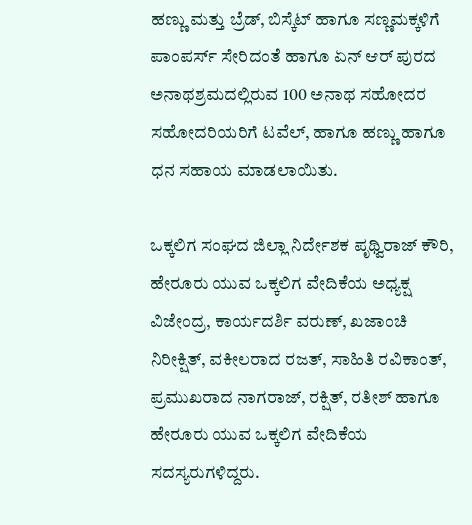ಹಣ್ಣು ಮತ್ತು ಬ್ರೆಡ್, ಬಿಸ್ಕೆಟ್ ಹಾಗೂ ಸಣ್ಣಮಕ್ಕಳಿಗೆ ಪಾಂಪರ್ಸ್ ಸೇರಿದಂತೆ ಹಾಗೂ ಏನ್ ಆರ್ ಪುರದ ಅನಾಥಶ್ರಮದಲ್ಲಿರುವ 100 ಅನಾಥ ಸಹೋದರ ಸಹೋದರಿಯರಿಗೆ ಟವೆಲ್, ಹಾಗೂ ಹಣ್ಣು ಹಾಗೂ ಧನ ಸಹಾಯ ಮಾಡಲಾಯಿತು.

ಒಕ್ಕಲಿಗ ಸಂಘದ ಜಿಲ್ಲಾ ನಿರ್ದೇಶಕ ಪೃಥ್ವಿರಾಜ್ ಕೌರಿ, ಹೇರೂರು ಯುವ ಒಕ್ಕಲಿಗ ವೇದಿಕೆಯ ಅಧ್ಯಕ್ಷ ವಿಜೇಂದ್ರ, ಕಾರ್ಯದರ್ಶಿ ವರುಣ್, ಖಜಾಂಚಿ ನಿರೀಕ್ಷಿತ್, ವಕೀಲರಾದ ರಜತ್, ಸಾಹಿತಿ ರವಿಕಾಂತ್, ಪ್ರಮುಖರಾದ ನಾಗರಾಜ್, ರಕ್ಷಿತ್, ರತೀಶ್ ಹಾಗೂ ಹೇರೂರು ಯುವ ಒಕ್ಕಲಿಗ ವೇದಿಕೆಯ ಸದಸ್ಯರುಗಳಿದ್ದರು.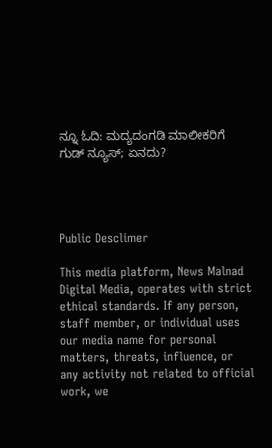ನ್ನೂ ಓದಿ: ಮದ್ಯದಂಗಡಿ ಮಾಲೀಕರಿಗೆ ಗುಡ್ ನ್ಯೂಸ್; ಏನದು?




Public Desclimer

This media platform, News Malnad Digital Media, operates with strict ethical standards. If any person, staff member, or individual uses our media name for personal matters, threats, influence, or any activity not related to official work, we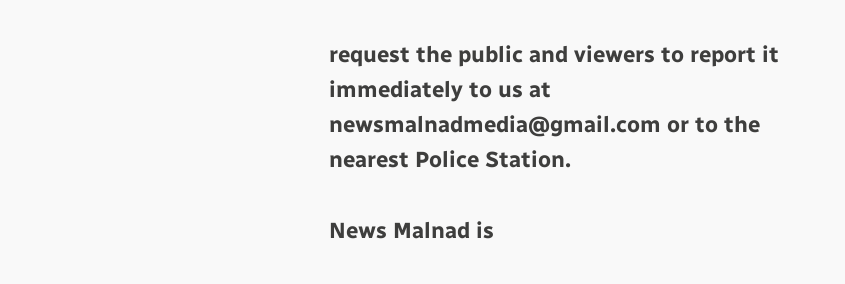request the public and viewers to report it immediately to us at newsmalnadmedia@gmail.com or to the nearest Police Station.

News Malnad is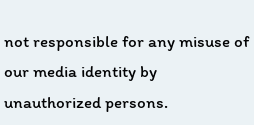not responsible for any misuse of our media identity by unauthorized persons.